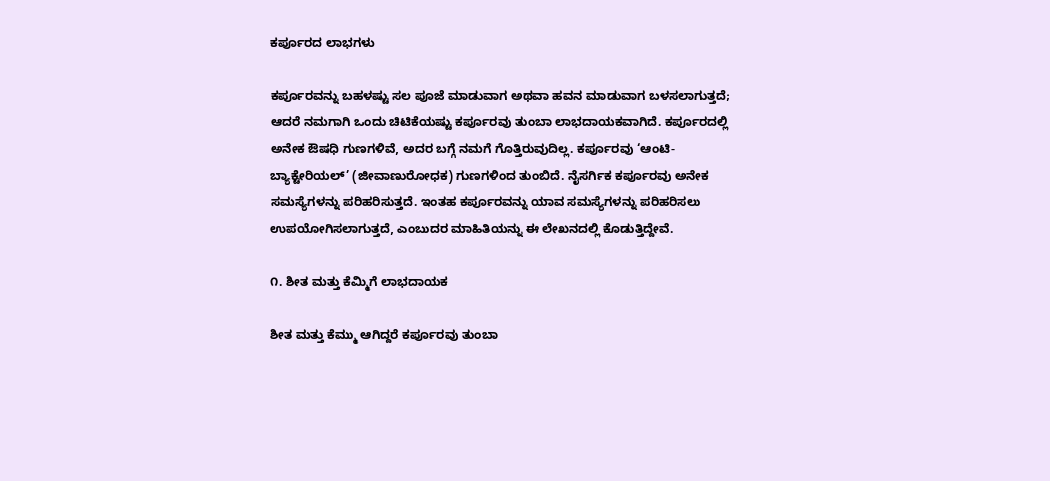ಕರ್ಪೂರದ ಲಾಭಗಳು

ಕರ್ಪೂರವನ್ನು ಬಹಳಷ್ಟು ಸಲ ಪೂಜೆ ಮಾಡುವಾಗ ಅಥವಾ ಹವನ ಮಾಡುವಾಗ ಬಳಸಲಾಗುತ್ತದೆ; ಆದರೆ ನಮಗಾಗಿ ಒಂದು ಚಿಟಿಕೆಯಷ್ಟು ಕರ್ಪೂರವು ತುಂಬಾ ಲಾಭದಾಯಕವಾಗಿದೆ. ಕರ್ಪೂರದಲ್ಲಿ ಅನೇಕ ಔಷಧಿ ಗುಣಗಳಿವೆ, ಅದರ ಬಗ್ಗೆ ನಮಗೆ ಗೊತ್ತಿರುವುದಿಲ್ಲ. ಕರ್ಪೂರವು ‘ಆಂಟಿ-ಬ್ಯಾಕ್ಟೇರಿಯಲ್’ (ಜೀವಾಣುರೋಧಕ) ಗುಣಗಳಿಂದ ತುಂಬಿದೆ. ನೈಸರ್ಗಿಕ ಕರ್ಪೂರವು ಅನೇಕ ಸಮಸ್ಯೆಗಳನ್ನು ಪರಿಹರಿಸುತ್ತದೆ. ಇಂತಹ ಕರ್ಪೂರವನ್ನು ಯಾವ ಸಮಸ್ಯೆಗಳನ್ನು ಪರಿಹರಿಸಲು ಉಪಯೋಗಿಸಲಾಗುತ್ತದೆ, ಎಂಬುದರ ಮಾಹಿತಿಯನ್ನು ಈ ಲೇಖನದಲ್ಲಿ ಕೊಡುತ್ತಿದ್ದೇವೆ.

೧. ಶೀತ ಮತ್ತು ಕೆಮ್ಮಿಗೆ ಲಾಭದಾಯಕ

ಶೀತ ಮತ್ತು ಕೆಮ್ಮು ಆಗಿದ್ದರೆ ಕರ್ಪೂರವು ತುಂಬಾ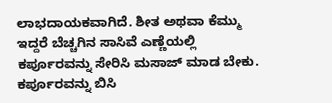ಲಾಭದಾಯಕವಾಗಿದೆ. ಶೀತ ಅಥವಾ ಕೆಮ್ಮು ಇದ್ದರೆ ಬೆಚ್ಚಗಿನ ಸಾಸಿವೆ ಎಣ್ಣೆಯಲ್ಲಿ ಕರ್ಪೂರವನ್ನು ಸೇರಿಸಿ ಮಸಾಜ್ ಮಾಡ ಬೇಕು. ಕರ್ಪೂರವನ್ನು ಬಿಸಿ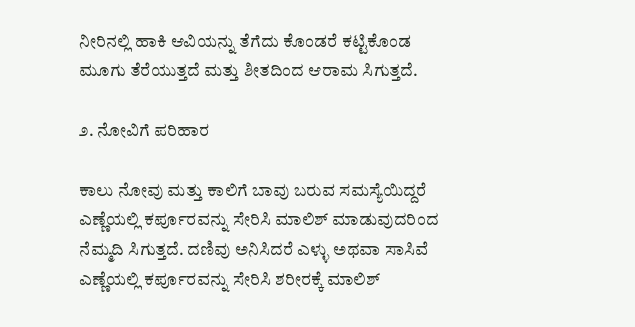ನೀರಿನಲ್ಲಿ ಹಾಕಿ ಆವಿಯನ್ನು ತೆಗೆದು ಕೊಂಡರೆ ಕಟ್ಟಿಕೊಂಡ ಮೂಗು ತೆರೆಯುತ್ತದೆ ಮತ್ತು ಶೀತದಿಂದ ಆರಾಮ ಸಿಗುತ್ತದೆ.

೨. ನೋವಿಗೆ ಪರಿಹಾರ

ಕಾಲು ನೋವು ಮತ್ತು ಕಾಲಿಗೆ ಬಾವು ಬರುವ ಸಮಸ್ಯೆಯಿದ್ದರೆ ಎಣ್ಣೆಯಲ್ಲಿ ಕರ್ಪೂರವನ್ನು ಸೇರಿಸಿ ಮಾಲಿಶ್ ಮಾಡುವುದರಿಂದ ನೆಮ್ಮದಿ ಸಿಗುತ್ತದೆ. ದಣಿವು ಅನಿಸಿದರೆ ಎಳ್ಳು ಅಥವಾ ಸಾಸಿವೆ ಎಣ್ಣೆಯಲ್ಲಿ ಕರ್ಪೂರವನ್ನು ಸೇರಿಸಿ ಶರೀರಕ್ಕೆ ಮಾಲಿಶ್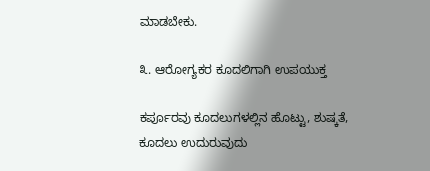ಮಾಡಬೇಕು.

೩. ಆರೋಗ್ಯಕರ ಕೂದಲಿಗಾಗಿ ಉಪಯುಕ್ತ

ಕರ್ಪೂರವು ಕೂದಲುಗಳಲ್ಲಿನ ಹೊಟ್ಟು, ಶುಷ್ಕತೆ, ಕೂದಲು ಉದುರುವುದು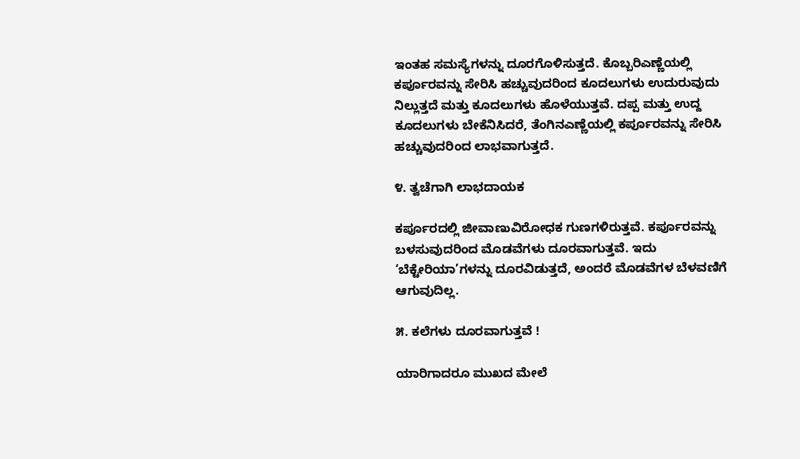ಇಂತಹ ಸಮಸ್ಯೆಗಳನ್ನು ದೂರಗೊಳಿಸುತ್ತದೆ. ಕೊಬ್ಬರಿಎಣ್ಣೆಯಲ್ಲಿ ಕರ್ಪೂರವನ್ನು ಸೇರಿಸಿ ಹಚ್ಚುವುದರಿಂದ ಕೂದಲುಗಳು ಉದುರುವುದು ನಿಲ್ಲುತ್ತದೆ ಮತ್ತು ಕೂದಲುಗಳು ಹೊಳೆಯುತ್ತವೆ. ದಪ್ಪ ಮತ್ತು ಉದ್ದ ಕೂದಲುಗಳು ಬೇಕೆನಿಸಿದರೆ, ತೆಂಗಿನಎಣ್ಣೆಯಲ್ಲಿ ಕರ್ಪೂರವನ್ನು ಸೇರಿಸಿ ಹಚ್ಚುವುದರಿಂದ ಲಾಭವಾಗುತ್ತದೆ.

೪. ತ್ವಚೆಗಾಗಿ ಲಾಭದಾಯಕ

ಕರ್ಪೂರದಲ್ಲಿ ಜೀವಾಣುವಿರೋಧಕ ಗುಣಗಳಿರುತ್ತವೆ. ಕರ್ಪೂರವನ್ನು ಬಳಸುವುದರಿಂದ ಮೊಡವೆಗಳು ದೂರವಾಗುತ್ತವೆ. ಇದು ‘ಬೆಕ್ಟೇರಿಯಾ’ಗಳನ್ನು ದೂರವಿಡುತ್ತದೆ, ಅಂದರೆ ಮೊಡವೆಗಳ ಬೆಳವಣಿಗೆ ಆಗುವುದಿಲ್ಲ.

೫. ಕಲೆಗಳು ದೂರವಾಗುತ್ತವೆ !

ಯಾರಿಗಾದರೂ ಮುಖದ ಮೇಲೆ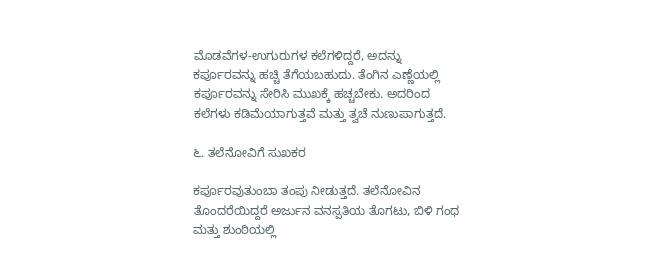ಮೊಡವೆಗಳ-ಉಗುರುಗಳ ಕಲೆಗಳಿದ್ದರೆ, ಅದನ್ನು ಕರ್ಪೂರವನ್ನು ಹಚ್ಚಿ ತೆಗೆಯಬಹುದು. ತೆಂಗಿನ ಎಣ್ಣೆಯಲ್ಲಿ ಕರ್ಪೂರವನ್ನು ಸೇರಿಸಿ ಮುಖಕ್ಕೆ ಹಚ್ಚಬೇಕು. ಅದರಿಂದ ಕಲೆಗಳು ಕಡಿಮೆಯಾಗುತ್ತವೆ ಮತ್ತು ತ್ವಚೆ ನುಣುಪಾಗುತ್ತದೆ.

೬. ತಲೆನೋವಿಗೆ ಸುಖಕರ

ಕರ್ಪೂರವುತುಂಬಾ ತಂಪು ನೀಡುತ್ತದೆ. ತಲೆನೋವಿನ ತೊಂದರೆಯಿದ್ದರೆ ಅರ್ಜುನ ವನಸ್ಪತಿಯ ತೊಗಟು, ಬಿಳಿ ಗಂಧ ಮತ್ತು ಶುಂಠಿಯಲ್ಲಿ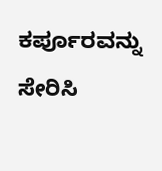ಕರ್ಪೂರವನ್ನು ಸೇರಿಸಿ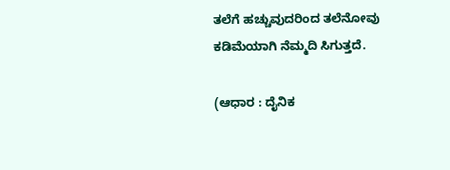ತಲೆಗೆ ಹಚ್ಚುವುದರಿಂದ ತಲೆನೋವು ಕಡಿಮೆಯಾಗಿ ನೆಮ್ಮದಿ ಸಿಗುತ್ತದೆ.

(ಆಧಾರ : ದೈನಿಕ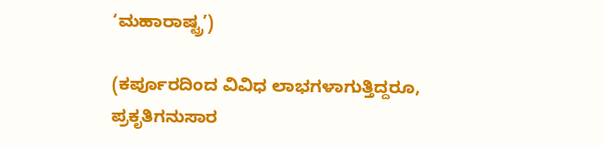‘ಮಹಾರಾಷ್ಟ್ರ’)

(ಕರ್ಪೂರದಿಂದ ವಿವಿಧ ಲಾಭಗಳಾಗುತ್ತಿದ್ದರೂ, ಪ್ರಕೃತಿಗನುಸಾರ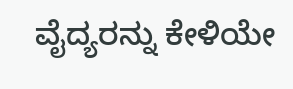ವೈದ್ಯರನ್ನು ಕೇಳಿಯೇ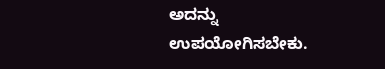ಅದನ್ನು ಉಪಯೋಗಿಸಬೇಕು.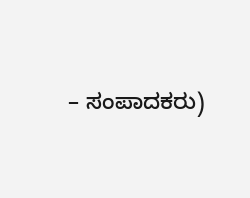– ಸಂಪಾದಕರು)